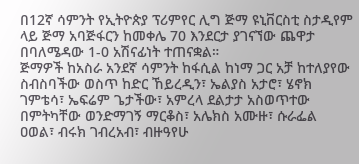በ12ኛ ሳምንት የኢትዮጵያ ፕሪምየር ሊግ ጅማ ዩኒቨርስቲ ስታዲየም ላይ ጅማ አባጅፋርን ከመቀሌ 70 እንደርታ ያገናኘው ጨዋታ በባለሜዳው 1-0 አሽናፊነት ተጠናቋል።
ጅማዎች ከአስራ አንደኛ ሳምንት ከፋሲል ከነማ ጋር አቻ ከተለያየው ስብስባችው ወስጥ ከድር ኸይረዲን፣ ኤልያስ አታሮ፣ ሄኖክ ገምቴሳ፣ ኤፍሬም ጌታችው፣ አምረላ ደልታታ አስወጥተው በምትካቸው ወንድማገኝ ማርቆስ፣ አሌክስ አሙዙ፣ ሱራፌል ዐወል፣ ብሩክ ገብረአብ፣ ብዙዓየሁ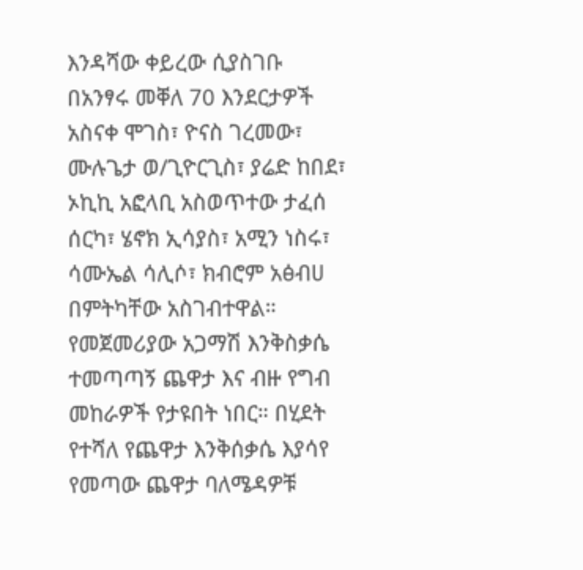እንዳሻው ቀይረው ሲያስገቡ በአንፃሩ መቐለ 70 እንደርታዎች አስናቀ ሞገስ፣ ዮናስ ገረመው፣ ሙሉጌታ ወ/ጊዮርጊስ፣ ያሬድ ከበደ፣ ኦኪኪ አፎላቢ አስወጥተው ታፈሰ ሰርካ፣ ሄኖክ ኢሳያስ፣ አሚን ነስሩ፣ ሳሙኤል ሳሊሶ፣ ክብሮም አፅብሀ በምትካቸው አስገብተዋል።
የመጀመሪያው አጋማሽ እንቅስቃሴ ተመጣጣኝ ጨዋታ እና ብዙ የግብ መከራዎች የታዩበት ነበር። በሂደት የተሻለ የጨዋታ እንቅሰቃሴ እያሳየ የመጣው ጨዋታ ባለሜዳዎቹ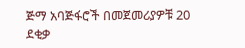ጅማ አባጅፋሮች በመጀመሪያዎቹ 20 ደቂቃ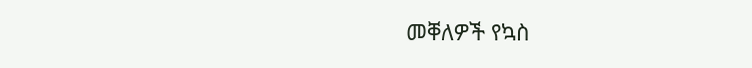መቐለዎች የኳስ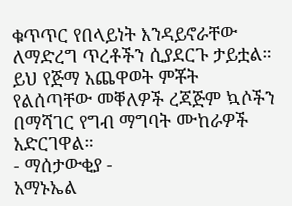ቁጥጥር የበላይነት እንዳይኖራቸው ለማድረግ ጥረቶችን ሲያደርጉ ታይቷል። ይህ የጅማ አጨዋወት ምቾት የልሰጣቸው መቐለዎች ረጃጅም ኳሶችን በማሻገር የግብ ማግባት ሙከራዎች አድርገዋል።
- ማሰታውቂያ -
አማኑኤል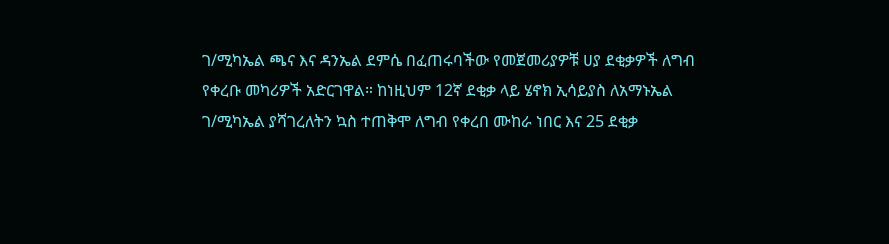ገ/ሚካኤል ጫና እና ዳንኤል ደምሴ በፈጠሩባችው የመጀመሪያዎቹ ሀያ ደቂቃዎች ለግብ የቀረቡ መካሪዎች አድርገዋል። ከነዚህም 12ኛ ደቂቃ ላይ ሄኖክ ኢሳይያስ ለአማኑኤል ገ/ሚካኤል ያሻገረለትን ኳስ ተጠቅሞ ለግብ የቀረበ ሙከራ ነበር እና 25 ደቂቃ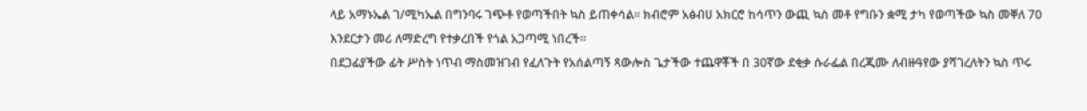ላይ አማኑኤል ገ/ሚካኤል በግንባሩ ገጭቶ የወጣችበት ኳስ ይጠቀሳል። ክብሮም አፅብሀ አክርሮ ከሳጥን ውጪ ኳስ መቶ የግቡን ቋሚ ታካ የወጣችው ኳስ መቐለ 70 እንደርታን መሪ ለማድረግ የተቃረበች የጎል አጋጣሚ ነበረች።
በደጋፊያችው ፊት ሥስት ነጥብ ማስመዝገብ የፈለጉት የአሰልጣኝ ጻውሎስ ጌታችው ተጨዋቾች በ 30ኛው ደቂቃ ሱራፌል በረጂሙ ለብዙዓየው ያሻገረለትን ኳስ ጥሩ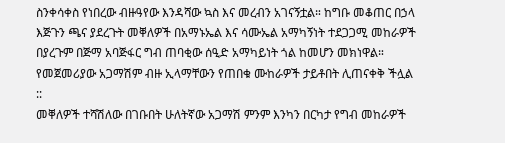ስንቀሳቀስ የነበረው ብዙዓየው እንዳሻው ኳስ እና መረብን አገናኝቷል። ከግቡ መቆጠር በኃላ እጅጉን ጫና ያደረጉት መቐለዎች በአማኑኤል እና ሳሙኤል አማካኝነት ተደጋጋሚ መከራዎች በያረጉም በጅማ አባጅፋር ግብ ጠባቂው ሰዒድ አማካይነት ጎል ከመሆን መክነዋል። የመጀመሪያው አጋማሽም ብዙ ኢላማቸውን የጠበቁ ሙከራዎች ታይቶበት ሊጠናቀቅ ችሏል ::
መቐለዎች ተሻሽለው በገቡበት ሁለትኛው አጋማሽ ምንም እንካን በርካታ የግብ መከራዎች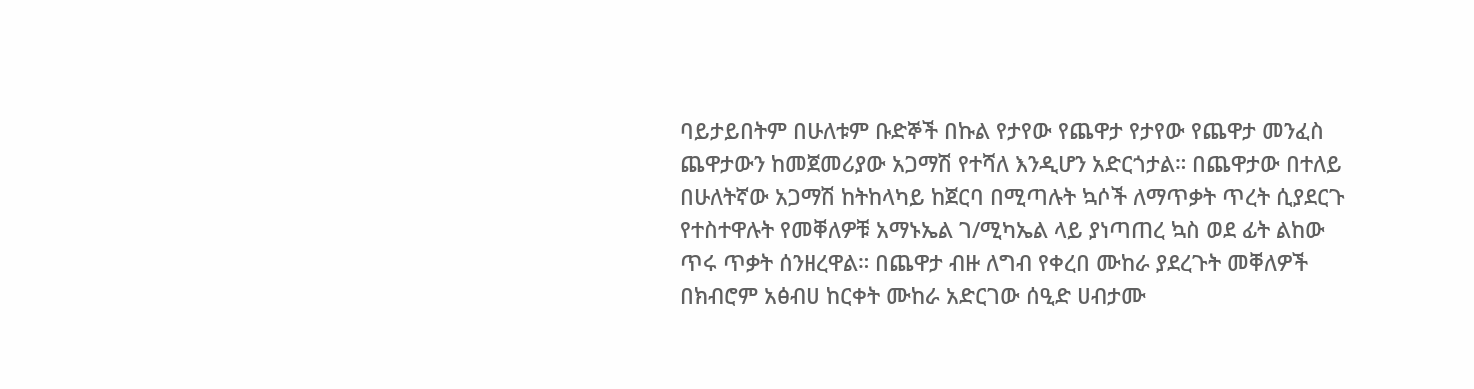ባይታይበትም በሁለቱም ቡድኞች በኩል የታየው የጨዋታ የታየው የጨዋታ መንፈስ ጨዋታውን ከመጀመሪያው አጋማሽ የተሻለ እንዲሆን አድርጎታል። በጨዋታው በተለይ በሁለትኛው አጋማሽ ከትከላካይ ከጀርባ በሚጣሉት ኳሶች ለማጥቃት ጥረት ሲያደርጉ የተስተዋሉት የመቐለዎቹ አማኑኤል ገ/ሚካኤል ላይ ያነጣጠረ ኳስ ወደ ፊት ልከው ጥሩ ጥቃት ሰንዘረዋል። በጨዋታ ብዙ ለግብ የቀረበ ሙከራ ያደረጉት መቐለዎች በክብሮም አፅብሀ ከርቀት ሙከራ አድርገው ሰዒድ ሀብታሙ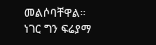መልሶባቸዋል።
ነገር ግን ፍሬያማ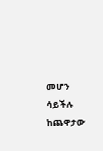መሆን ሳይችሉ ከጨዋታው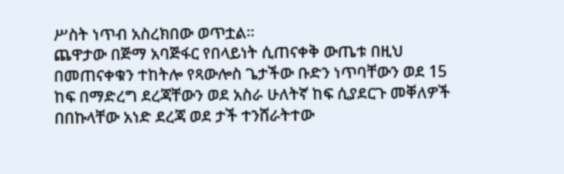ሥስት ነጥብ አስረክበው ወጥቷል።
ጨዋታው በጅማ አባጅፋር የበላይነት ሲጠናቀቅ ውጤቱ በዚህ በመጠናቀቁን ተከትሎ የጻውሎስ ጌታችው ቡድን ነጥባቸውን ወደ 15 ከፍ በማድረግ ደረጃቸውን ወደ አስራ ሁለትኛ ከፍ ሲያደርጉ መቐለዎች በበኩላቸው አነድ ደረጃ ወደ ታች ተንሸራትተው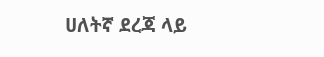ሀለትኛ ደረጃ ላይ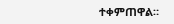ተቀምጠዋል።